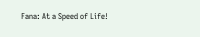Fana: At a Speed of Life!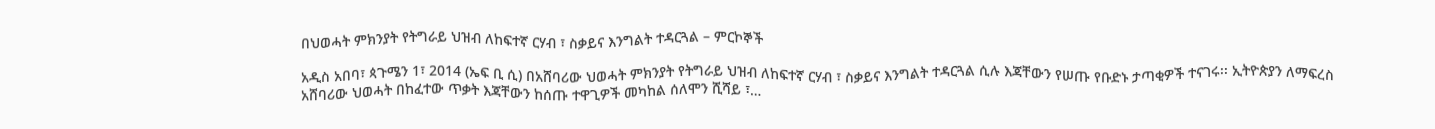በህወሓት ምክንያት የትግራይ ህዝብ ለከፍተኛ ርሃብ ፣ ስቃይና እንግልት ተዳርጓል – ምርኮኞች

አዲስ አበባ፣ ጳጉሜን 1፣ 2014 (ኤፍ ቢ ሲ) በአሸባሪው ህወሓት ምክንያት የትግራይ ህዝብ ለከፍተኛ ርሃብ ፣ ስቃይና እንግልት ተዳርጓል ሲሉ እጃቸውን የሠጡ የቡድኑ ታጣቂዎች ተናገሩ፡፡ ኢትዮጵያን ለማፍረስ አሸባሪው ህወሓት በከፈተው ጥቃት እጃቸውን ከሰጡ ተዋጊዎች መካከል ሰለሞን ሺሻይ ፣…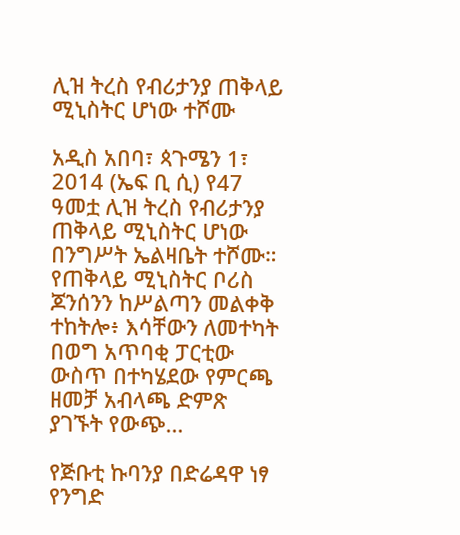ሊዝ ትረስ የብሪታንያ ጠቅላይ ሚኒስትር ሆነው ተሾሙ

አዲስ አበባ፣ ጳጉሜን 1፣ 2014 (ኤፍ ቢ ሲ) የ47 ዓመቷ ሊዝ ትረስ የብሪታንያ ጠቅላይ ሚኒስትር ሆነው በንግሥት ኤልዛቤት ተሾሙ። የጠቅላይ ሚኒስትር ቦሪስ ጆንሰንን ከሥልጣን መልቀቅ ተከትሎ፥ እሳቸውን ለመተካት በወግ አጥባቂ ፓርቲው ውስጥ በተካሄደው የምርጫ ዘመቻ አብላጫ ድምጽ ያገኙት የውጭ…

የጅቡቲ ኩባንያ በድሬዳዋ ነፃ የንግድ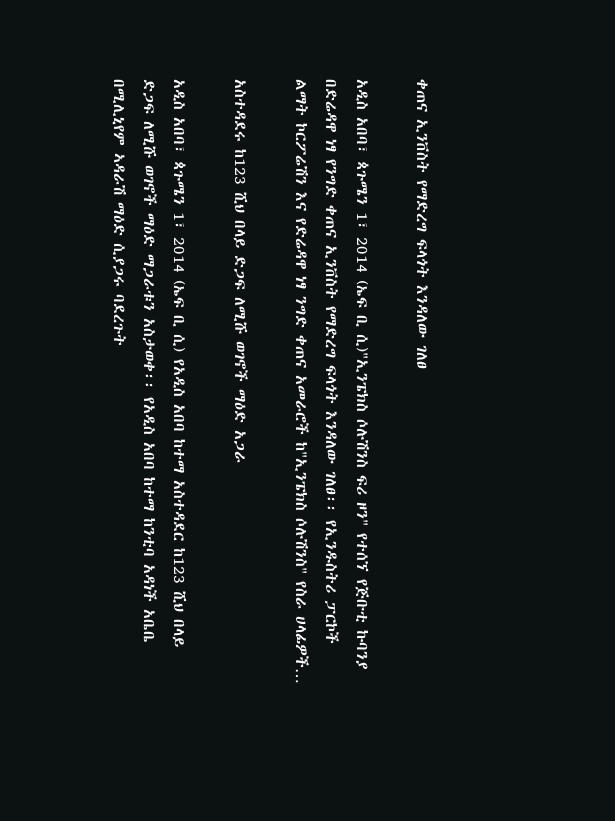ቀጠና ኢንቨስት የማድረግ ፍላጎት እንዳለው ገለፀ

አዲስ አበባ፣ ጳጉሜን 1፣ 2014 (ኤፍ ቢ ሲ)"ኢንፔክስ ሶሉሽንስ ፍሪ ዞን" የተሰኘ የጅቡቲ ኩባንያ በድሬዳዋ ነፃ የንግድ ቀጠና ኢንቨስት የማድረግ ፍላጎት እንዳለው ገለፀ፡፡ የኢንዱስትሪ ፓርኮች ልማት ኮርፖሬሽን እና የድሬዳዋ ነፃ ንግድ ቀጠና አመራሮች ከ"ኢንፔክስ ሶሉሽንስ" የስራ ሀላፊዎች…

አስተዳደሩ ከ123 ሺህ በላይ ድጋፍ ለሚሹ ወገኖች ማዕድ አጋራ

አዲስ አበባ፣ ጳጉሜን 1፣ 2014 (ኤፍ ቢ ሲ) የአዲስ አበባ ከተማ አስተዳደር ከ123 ሺህ በላይ ድጋፍ ለሚሹ ወገኖች ማዕድ ማጋራቱን አስታወቀ፡፡ የአዲስ አበባ ከተማ ከንቲባ አዳነች አቤቤ በሚሊኒየም ኣዳራሽ ማዕድ ሲያጋሩ ባደረጉት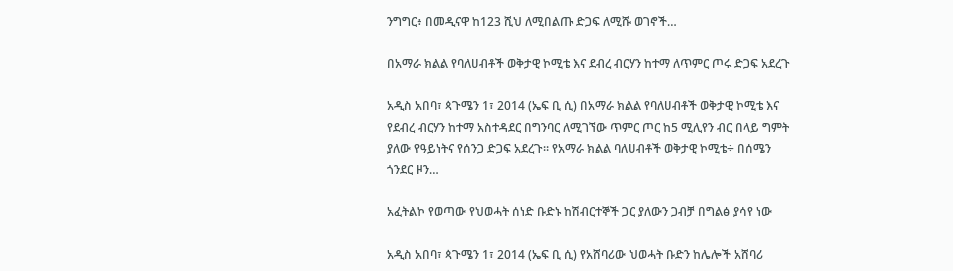ንግግር፥ በመዲናዋ ከ123 ሺህ ለሚበልጡ ድጋፍ ለሚሹ ወገኖች…

በአማራ ክልል የባለሀብቶች ወቅታዊ ኮሚቴ እና ደብረ ብርሃን ከተማ ለጥምር ጦሩ ድጋፍ አደረጉ

አዲስ አበባ፣ ጳጉሜን 1፣ 2014 (ኤፍ ቢ ሲ) በአማራ ክልል የባለሀብቶች ወቅታዊ ኮሚቴ እና የደብረ ብርሃን ከተማ አስተዳደር በግንባር ለሚገኘው ጥምር ጦር ከ5 ሚሊየን ብር በላይ ግምት ያለው የዓይነትና የሰንጋ ድጋፍ አደረጉ። የአማራ ክልል ባለሀብቶች ወቅታዊ ኮሚቴ÷ በሰሜን ጎንደር ዞን…

አፈትልኮ የወጣው የህወሓት ሰነድ ቡድኑ ከሽብርተኞች ጋር ያለውን ጋብቻ በግልፅ ያሳየ ነው

አዲስ አበባ፣ ጳጉሜን 1፣ 2014 (ኤፍ ቢ ሲ) የአሸባሪው ህወሓት ቡድን ከሌሎች አሸባሪ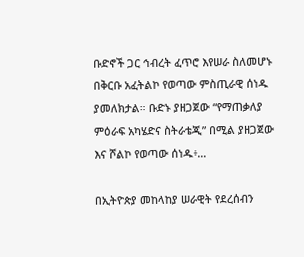ቡድኖች ጋር ኅብረት ፈጥሮ እየሠራ ስለመሆኑ በቅርቡ አፈትልኮ የወጣው ምስጢራዊ ሰነዱ ያመለክታል። ቡድኑ ያዘጋጀው “የማጠቃለያ ምዕራፍ አካሄድና ስትራቴጂ” በሚል ያዘጋጀው እና ሾልኮ የወጣው ሰነዱ፥…

በኢትዮጵያ መከላከያ ሠራዊት የደረሰብን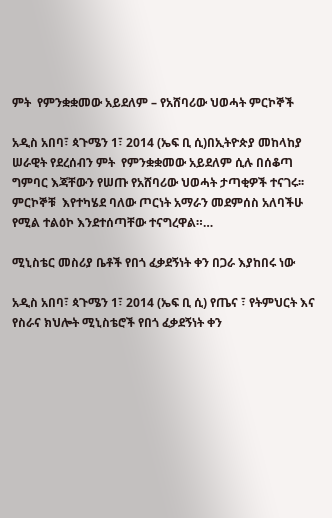ምት  የምንቋቋመው አይደለም – የአሸባሪው ህወሓት ምርኮኞች

አዲስ አበባ፣ ጳጉሜን 1፣ 2014 (ኤፍ ቢ ሲ)በኢትዮጵያ መከላከያ ሠራዊት የደረሰብን ምት  የምንቋቋመው አይደለም ሲሉ በሰቆጣ ግምባር እጃቸውን የሠጡ የአሸባሪው ህወሓት ታጣቂዎች ተናገሩ፡፡ ምርኮኞቹ  እየተካሄደ ባለው ጦርነት አማራን መደምሰስ አለባችሁ የሚል ተልዕኮ እንደተሰጣቸው ተናግረዋል።…

ሚኒስቴር መስሪያ ቤቶች የበጎ ፈቃደኝነት ቀን በጋራ እያከበሩ ነው

አዲስ አበባ፣ ጳጉሜን 1፣ 2014 (ኤፍ ቢ ሲ) የጤና ፣ የትምህርት እና የስራና ክህሎት ሚኒስቴሮች የበጎ ፈቃደኝነት ቀን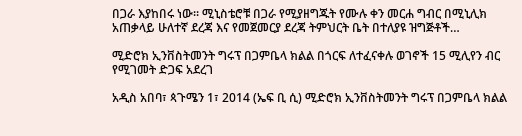በጋራ እያከበሩ ነው፡፡ ሚኒስቴሮቹ በጋራ የሚያዘግጁት የሙሉ ቀን መርሐ ግብር በሚኒሊክ አጠቃላይ ሁለተኛ ደረጃ እና የመጀመርያ ደረጃ ትምህርት ቤት በተለያዩ ዝግጅቶች…

ሚድሮክ ኢንቨስትመንት ግሩፕ በጋምቤላ ክልል በጎርፍ ለተፈናቀሉ ወገኖች 15 ሚሊየን ብር የሚገመት ድጋፍ አደረገ

አዲስ አበባ፣ ጳጉሜን 1፣ 2014 (ኤፍ ቢ ሲ) ሚድሮክ ኢንቨስትመንት ግሩፕ በጋምቤላ ክልል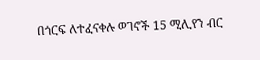በጎርፍ ለተፈናቀሉ ወገኖች 15 ሚሊየን ብር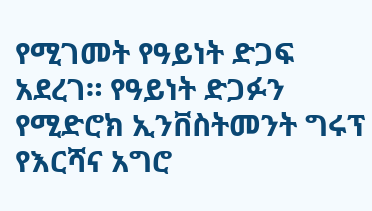የሚገመት የዓይነት ድጋፍ አደረገ። የዓይነት ድጋፉን የሚድሮክ ኢንቨስትመንት ግሩፕ የእርሻና አግሮ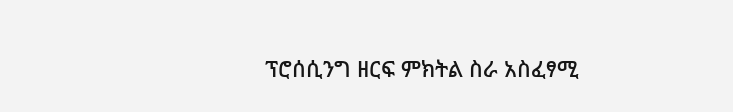ፕሮሰሲንግ ዘርፍ ምክትል ስራ አስፈፃሚ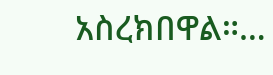አስረክበዋል።…